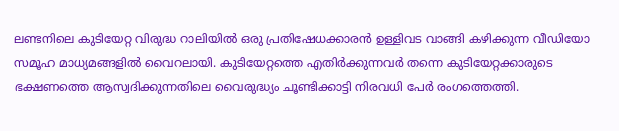ലണ്ടനിലെ കുടിയേറ്റ വിരുദ്ധ റാലിയിൽ ഒരു പ്രതിഷേധക്കാരൻ ഉള്ളിവട വാങ്ങി കഴിക്കുന്ന വീഡിയോ സമൂഹ മാധ്യമങ്ങളിൽ വൈറലായി. കുടിയേറ്റത്തെ എതിർക്കുന്നവർ തന്നെ കുടിയേറ്റക്കാരുടെ ഭക്ഷണത്തെ ആസ്വദിക്കുന്നതിലെ വൈരുദ്ധ്യം ചൂണ്ടിക്കാട്ടി നിരവധി പേർ രംഗത്തെത്തി.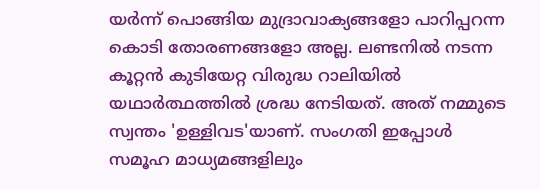യർന്ന് പൊങ്ങിയ മുദ്രാവാക്യങ്ങളോ പാറിപ്പറന്ന കൊടി തോരണങ്ങളോ അല്ല. ലണ്ടനിൽ നടന്ന കൂറ്റൻ കുടിയേറ്റ വിരുദ്ധ റാലിയിൽ യഥാർത്ഥത്തിൽ ശ്രദ്ധ നേടിയത്. അത് നമ്മുടെ സ്വന്തം 'ഉള്ളിവട'യാണ്. സംഗതി ഇപ്പോൾ സമൂഹ മാധ്യമങ്ങളിലും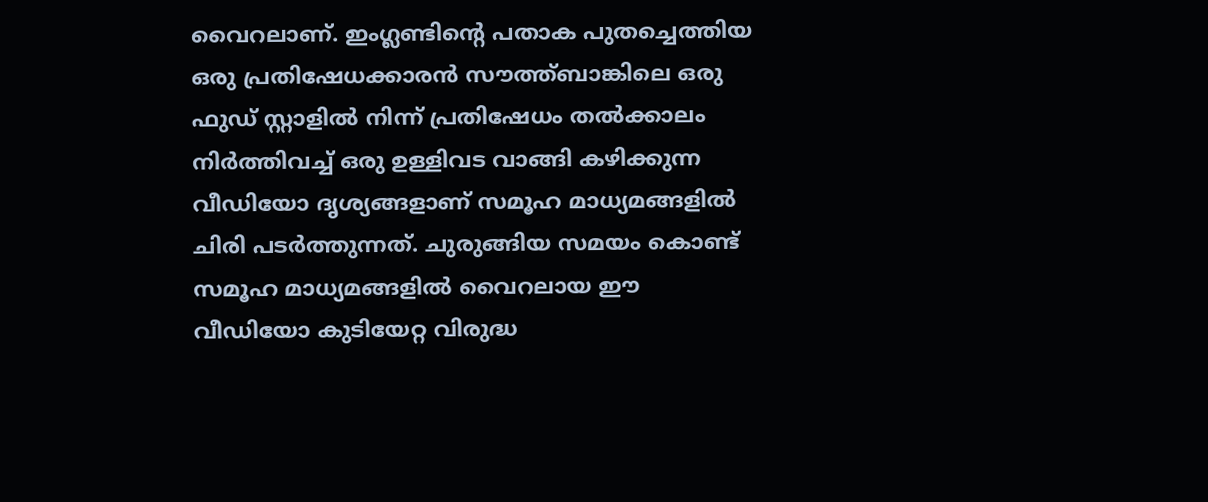വൈറലാണ്. ഇംഗ്ലണ്ടിന്‍റെ പതാക പുതച്ചെത്തിയ ഒരു പ്രതിഷേധക്കാരൻ സൗത്ത്ബാങ്കിലെ ഒരു ഫുഡ് സ്റ്റാളിൽ നിന്ന് പ്രതിഷേധം തൽക്കാലം നിർത്തിവച്ച് ഒരു ഉള്ളിവട വാങ്ങി കഴിക്കുന്ന വീഡിയോ ദൃശ്യങ്ങളാണ് സമൂഹ മാധ്യമങ്ങളിൽ ചിരി പടർത്തുന്നത്. ചുരുങ്ങിയ സമയം കൊണ്ട് സമൂഹ മാധ്യമങ്ങളിൽ വൈറലായ ഈ വീഡിയോ കുടിയേറ്റ വിരുദ്ധ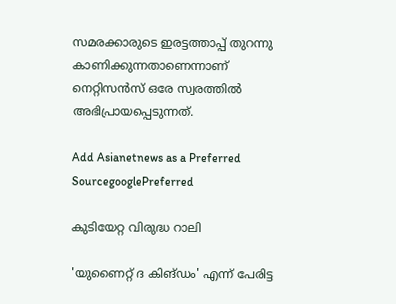സമരക്കാരുടെ ഇരട്ടത്താപ്പ് തുറന്നു കാണിക്കുന്നതാണെന്നാണ് നെറ്റിസൻസ് ഒരേ സ്വരത്തിൽ അഭിപ്രായപ്പെടുന്നത്.

Add Asianetnews as a Preferred SourcegooglePreferred

കുടിയേറ്റ വിരുദ്ധ റാലി

'യുണൈറ്റ് ദ കിങ്ഡം' എന്ന് പേരിട്ട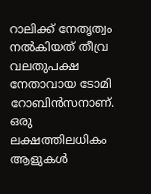റാലിക്ക് നേതൃത്വം നൽകിയത് തീവ്ര വലതുപക്ഷ നേതാവായ ടോമി റോബിൻസനാണ്. ഒരു ലക്ഷത്തിലധികം ആളുകൾ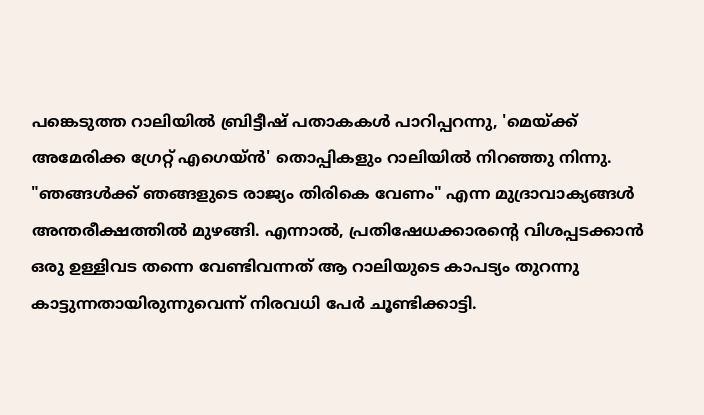പങ്കെടുത്ത റാലിയിൽ ബ്രിട്ടീഷ് പതാകകൾ പാറിപ്പറന്നു, 'മെയ്ക്ക് അമേരിക്ക ഗ്രേറ്റ് എഗെയ്ൻ' തൊപ്പികളും റാലിയിൽ നിറഞ്ഞു നിന്നു. "ഞങ്ങൾക്ക് ഞങ്ങളുടെ രാജ്യം തിരികെ വേണം" എന്ന മുദ്രാവാക്യങ്ങൾ അന്തരീക്ഷത്തിൽ മുഴങ്ങി. എന്നാൽ, പ്രതിഷേധക്കാരന്‍റെ വിശപ്പടക്കാൻ ഒരു ഉള്ളിവട തന്നെ വേണ്ടിവന്നത് ആ റാലിയുടെ കാപട്യം തുറന്നു കാട്ടുന്നതായിരുന്നുവെന്ന് നിരവധി പേര്‍ ചൂണ്ടിക്കാട്ടി.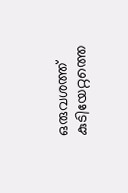ഒരുവശത്ത് കുടിയേറ്റത്തെ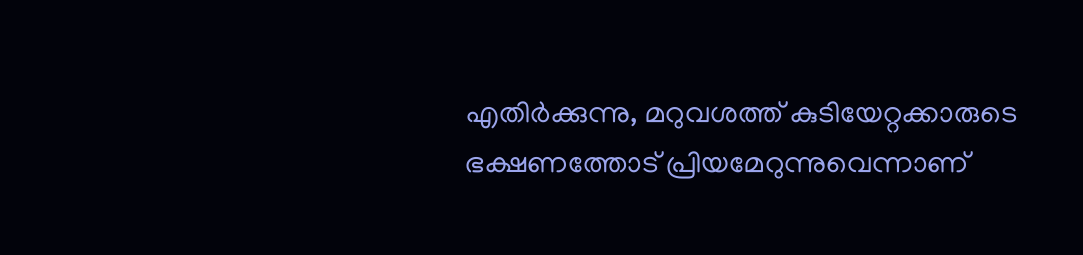എതിർക്കുന്നു, മറുവശത്ത് കുടിയേറ്റക്കാരുടെ ഭക്ഷണത്തോട് പ്രിയമേറുന്നുവെന്നാണ്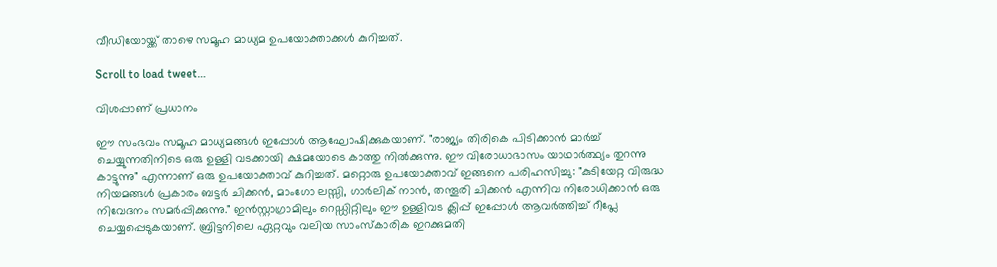വീഡിയോയ്ക്ക് താഴെ സമൂഹ മാധ്യമ ഉപയോക്താക്കൾ കുറിച്ചത്.

Scroll to load tweet…

വിശപ്പാണ് പ്രധാനം

ഈ സംഭവം സമൂഹ മാധ്യമങ്ങൾ ഇപ്പോൾ ആഘോഷിക്കുകയാണ്. "രാജ്യം തിരികെ പിടിക്കാൻ മാർച്ച് ചെയ്യുന്നതിനിടെ ഒരു ഉള്ളി വടക്കായി ക്ഷമയോടെ കാത്തു നിൽക്കുന്നു. ഈ വിരോധാഭാസം യാഥാർത്ഥ്യം തുറന്നു കാട്ടുന്നു" എന്നാണ് ഒരു ഉപയോക്താവ് കുറിച്ചത്. മറ്റൊരു ഉപയോക്താവ് ഇങ്ങനെ പരിഹസിച്ചു: "കുടിയേറ്റ വിരുദ്ധ നിയമങ്ങൾ പ്രകാരം ബട്ടർ ചിക്കൻ, മാംഗോ ലസ്സി, ഗാർലിക് നാൻ, തന്തൂരി ചിക്കൻ എന്നിവ നിരോധിക്കാൻ ഒരു നിവേദനം സമർപ്പിക്കുന്നു." ഇൻസ്റ്റാഗ്രാമിലും റെഡ്ഡിറ്റിലും ഈ ഉള്ളിവട ക്ലിപ്പ് ഇപ്പോൾ ആവർത്തിച്ച് റീപ്ലേ ചെയ്യപ്പെടുകയാണ്. ബ്രിട്ടനിലെ ഏറ്റവും വലിയ സാംസ്കാരിക ഇറക്കുമതി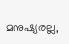മനുഷ്യരല്ല,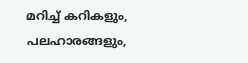മറിച്ച് കറികളും, പലഹാരങ്ങളും,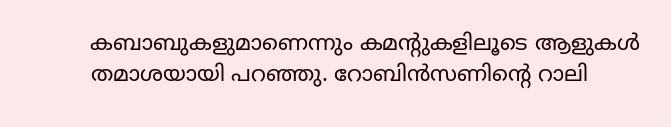കബാബുകളുമാണെന്നും കമന്‍റുകളിലൂടെ ആളുകൾ തമാശയായി പറഞ്ഞു. റോബിൻസണിന്‍റെ റാലി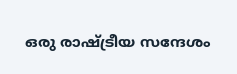ഒരു രാഷ്ട്രീയ സന്ദേശം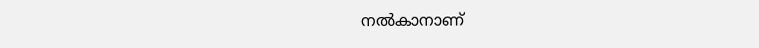നൽകാനാണ്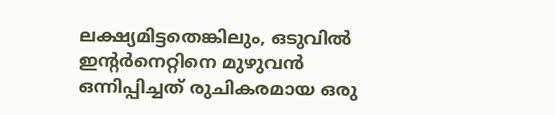ലക്ഷ്യമിട്ടതെങ്കിലും, ഒടുവിൽ ഇന്‍റർനെറ്റിനെ മുഴുവൻ ഒന്നിപ്പിച്ചത് രുചികരമായ ഒരു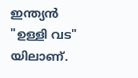ഇന്ത്യൻ "ഉള്ളി വട" യിലാണ്.